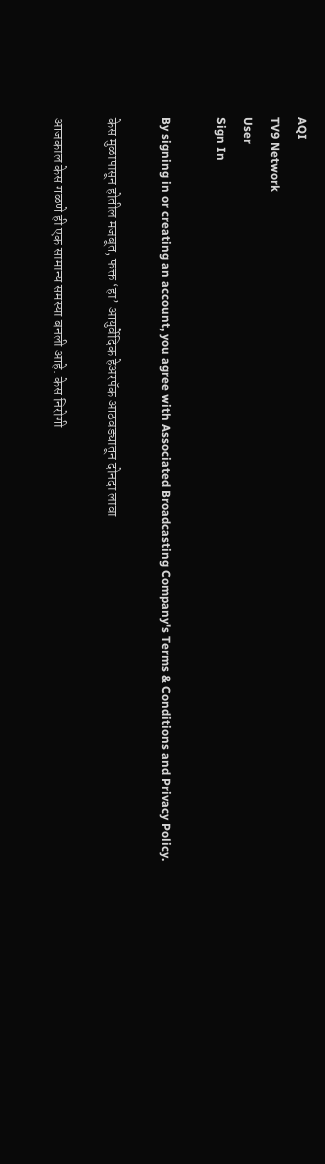AQI
TV9 Network
User
Sign In

By signing in or creating an account, you agree with Associated Broadcasting Company's Terms & Conditions and Privacy Policy.

केस मुळापासून होतील मजबूत, फक्त ‘हा’ आयुर्वेदिक हेअरपॅक आठवड्यातून दोनदा लावा

आजकाल केस गळणे ही एक सामान्य समस्या बनली आहे. केस निरोगी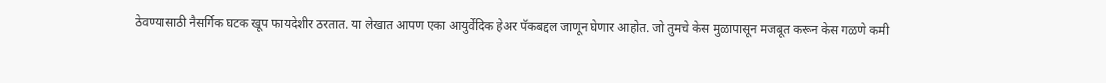ठेवण्यासाठी नैसर्गिक घटक खूप फायदेशीर ठरतात. या लेखात आपण एका आयुर्वेदिक हेअर पॅकबद्दल जाणून घेणार आहोत. जो तुमचे केस मुळापासून मजबूत करून केस गळणे कमी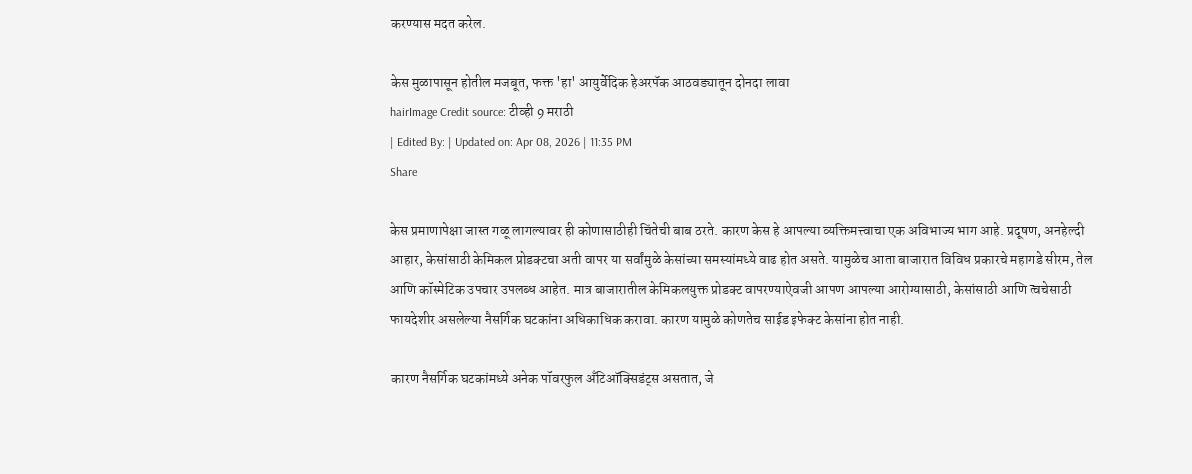करण्यास मदत करेल.

केस मुळापासून होतील मजबूत, फक्त 'हा' आयुर्वेदिक हेअरपॅक आठवड्यातून दोनदा लावा
hairImage Credit source: टीव्ही 9 मराठी
| Edited By: | Updated on: Apr 08, 2026 | 11:35 PM
Share

केस प्रमाणापेक्षा जास्त गळू लागल्यावर ही कोणासाठीही चिंतेची बाब ठरते. कारण केस हे आपल्या व्यक्तिमत्त्वाचा एक अविभाज्य भाग आहे. प्रदूषण, अनहेल्दी आहार, केसांसाठी केमिकल प्रोडक्टचा अती वापर या सर्वांमुळे केसांच्या समस्यांमध्ये वाढ होत असते. यामुळेच आता बाजारात विविध प्रकारचे महागडे सीरम, तेल आणि कॉस्मेटिक उपचार उपलब्ध आहेत. मात्र बाजारातील केमिकलयुक्त प्रोडक्ट वापरण्याऐवजी आपण आपल्या आरोग्यासाठी, केसांसाठी आणि त्वचेसाठी फायदेशीर असलेल्या नैसर्गिक घटकांना अधिकाधिक करावा. कारण यामुळे कोणतेच साईड इफेक्ट केसांना होत नाही.

कारण नैसर्गिक घटकांमध्ये अनेक पॉवरफुल अँटिऑक्सिडंट्स असतात, जे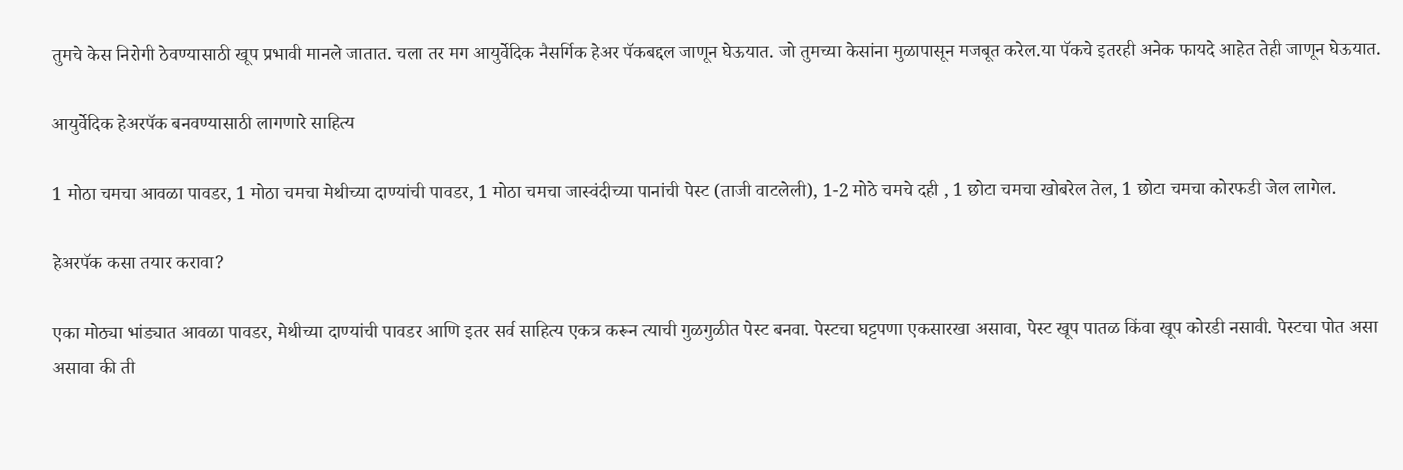तुमचे केस निरोगी ठेवण्यासाठी खूप प्रभावी मानले जातात. चला तर मग आयुर्वेदिक नैसर्गिक हेअर पॅकबद्दल जाणून घेऊयात. जो तुमच्या केसांना मुळापासून मजबूत करेल.या पॅकचे इतरही अनेक फायदे आहेत तेही जाणून घेऊयात.

आयुर्वेदिक हेअरपॅक बनवण्यासाठी लागणारे साहित्य

1 मोठा चमचा आवळा पावडर, 1 मोठा चमचा मेथीच्या दाण्यांची पावडर, 1 मोठा चमचा जास्वंदीच्या पानांची पेस्ट (ताजी वाटलेली), 1-2 मोठे चमचे दही , 1 छोटा चमचा खोबरेल तेल, 1 छोटा चमचा कोरफडी जेल लागेल.

हेअरपॅक कसा तयार करावा?

एका मोठ्या भांड्यात आवळा पावडर, मेथीच्या दाण्यांची पावडर आणि इतर सर्व साहित्य एकत्र करून त्याची गुळगुळीत पेस्ट बनवा. पेस्टचा घट्टपणा एकसारखा असावा, पेस्ट खूप पातळ किंवा खूप कोरडी नसावी. पेस्टचा पोत असा असावा की ती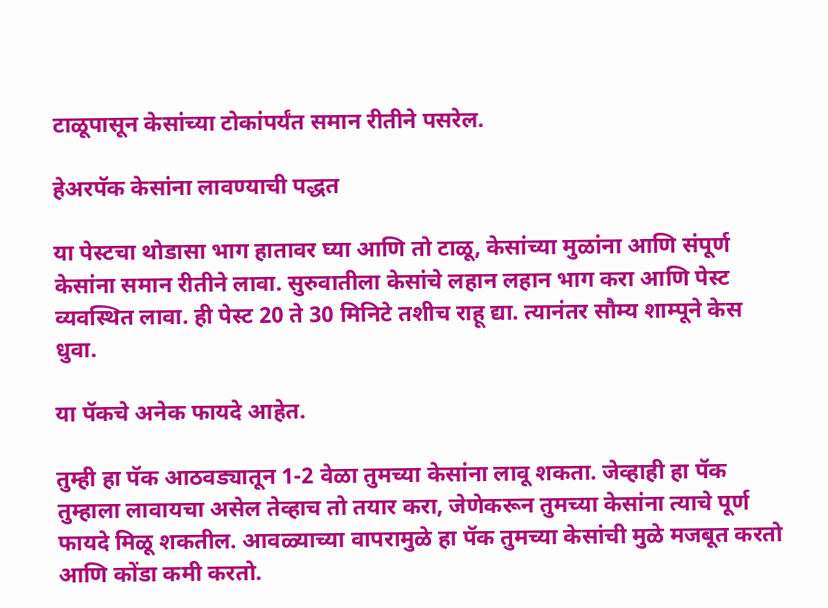टाळूपासून केसांच्या टोकांपर्यंत समान रीतीने पसरेल.

हेअरपॅक केसांना लावण्याची पद्धत

या पेस्टचा थोडासा भाग हातावर घ्या आणि तो टाळू, केसांच्या मुळांना आणि संपूर्ण केसांना समान रीतीने लावा. सुरुवातीला केसांचे लहान लहान भाग करा आणि पेस्ट व्यवस्थित लावा. ही पेस्ट 20 ते 30 मिनिटे तशीच राहू द्या. त्यानंतर सौम्य शाम्पूने केस धुवा.

या पॅकचे अनेक फायदे आहेत.

तुम्ही हा पॅक आठवड्यातून 1-2 वेळा तुमच्या केसांना लावू शकता. जेव्हाही हा पॅक तुम्हाला लावायचा असेल तेव्हाच तो तयार करा, जेणेकरून तुमच्या केसांना त्याचे पूर्ण फायदे मिळू शकतील. आवळ्याच्या वापरामुळे हा पॅक तुमच्या केसांची मुळे मजबूत करतो आणि कोंडा कमी करतो.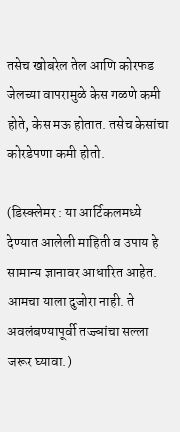तसेच खोबरेल तेल आणि कोरफड जेलच्या वापरामुळे केस गळणे कमी होते, केस मऊ होतात. तसेच केसांचा कोरडेपणा कमी होतो.

(डिस्क्लेमर : या आर्टिकलमध्ये देण्यात आलेली माहिती व उपाय हे सामान्य ज्ञानावर आधारित आहेत. आमचा याला दुजोरा नाही. ते अवलंबण्यापूर्वी तज्ज्ञांचा सल्ला जरूर घ्यावा.)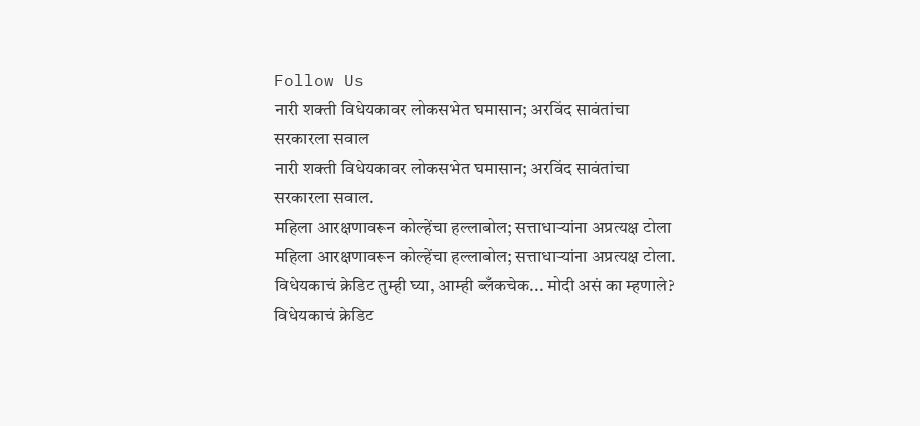Follow Us
नारी शक्ती विधेयकावर लोकसभेत घमासान; अरविंद सावंतांचा सरकारला सवाल
नारी शक्ती विधेयकावर लोकसभेत घमासान; अरविंद सावंतांचा सरकारला सवाल.
महिला आरक्षणावरून कोल्हेंचा हल्लाबोल; सत्ताधाऱ्यांना अप्रत्यक्ष टोला
महिला आरक्षणावरून कोल्हेंचा हल्लाबोल; सत्ताधाऱ्यांना अप्रत्यक्ष टोला.
विधेयकाचं क्रेडिट तुम्ही घ्या, आम्ही ब्लँकचेक... मोदी असं का म्हणाले?
विधेयकाचं क्रेडिट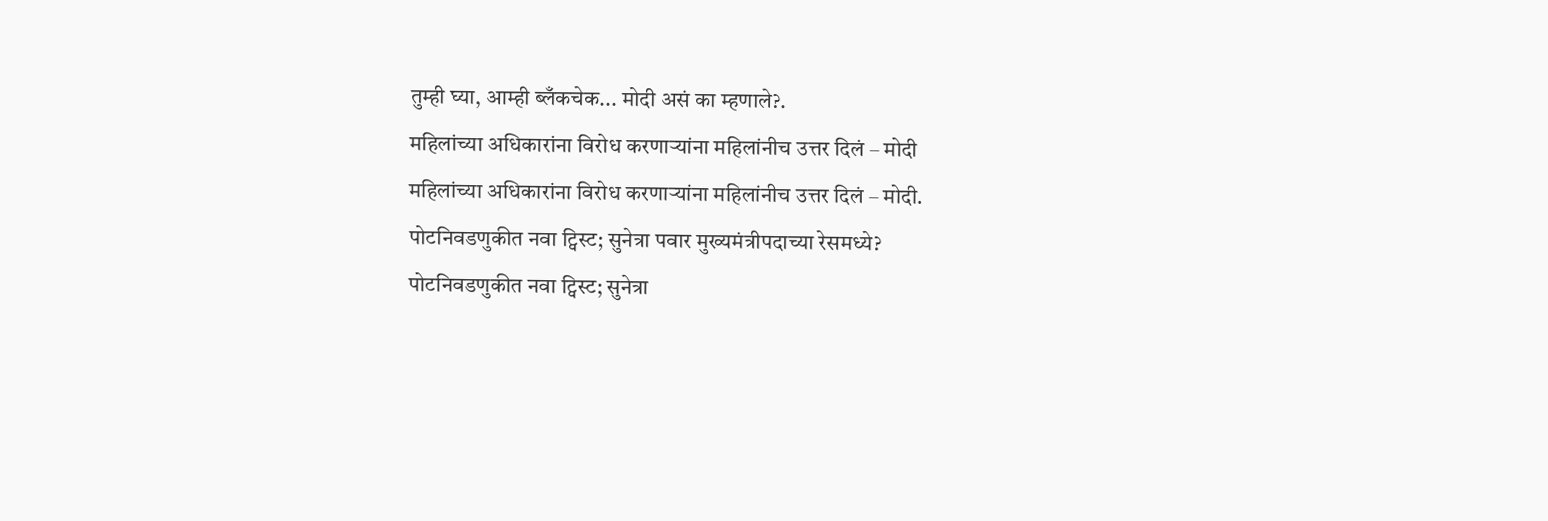तुम्ही घ्या, आम्ही ब्लँकचेक... मोदी असं का म्हणाले?.
महिलांच्या अधिकारांना विरोध करणाऱ्यांना महिलांनीच उत्तर दिलं – मोदी
महिलांच्या अधिकारांना विरोध करणाऱ्यांना महिलांनीच उत्तर दिलं – मोदी.
पोटनिवडणुकीत नवा ट्विस्ट; सुनेत्रा पवार मुख्यमंत्रीपदाच्या रेसमध्ये?
पोटनिवडणुकीत नवा ट्विस्ट; सुनेत्रा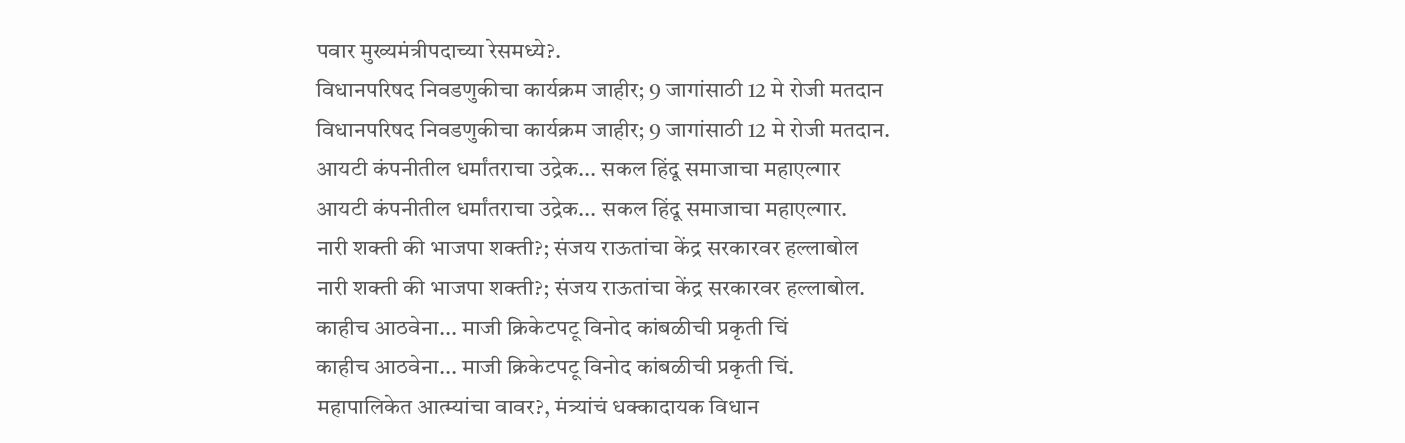पवार मुख्यमंत्रीपदाच्या रेसमध्ये?.
विधानपरिषद निवडणुकीचा कार्यक्रम जाहीर; 9 जागांसाठी 12 मे रोजी मतदान
विधानपरिषद निवडणुकीचा कार्यक्रम जाहीर; 9 जागांसाठी 12 मे रोजी मतदान.
आयटी कंपनीतील धर्मांतराचा उद्रेक... सकल हिंदू समाजाचा महाएल्गार
आयटी कंपनीतील धर्मांतराचा उद्रेक... सकल हिंदू समाजाचा महाएल्गार.
नारी शक्ती की भाजपा शक्ती?; संजय राऊतांचा केंद्र सरकारवर हल्लाबोल
नारी शक्ती की भाजपा शक्ती?; संजय राऊतांचा केंद्र सरकारवर हल्लाबोल.
काहीच आठवेना... माजी क्रिकेटपटू विनोद कांबळीची प्रकृती चिं
काहीच आठवेना... माजी क्रिकेटपटू विनोद कांबळीची प्रकृती चिं.
महापालिकेत आत्म्यांचा वावर?, मंत्र्यांचं धक्कादायक विधान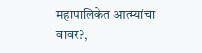महापालिकेत आत्म्यांचा वावर?,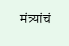मंत्र्यांचं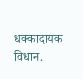धक्कादायक विधान.